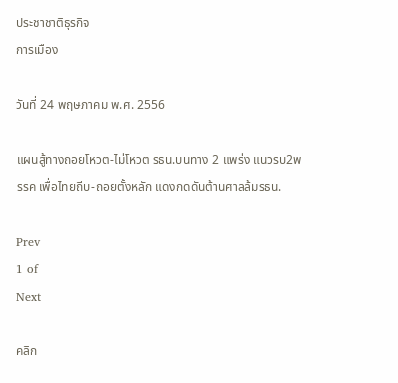ประชาชาติธุรกิจ
การเมือง

วันที่ 24 พฤษภาคม พ.ศ. 2556

แผนสู้ทางถอยโหวต-ไม่โหวต รธน.บนทาง 2 แพร่ง แนวรบ2พรรค เพื่อไทยถีบ-ถอยตั้งหลัก แดงกดดันต้านศาลล้มรธน.

Prev
1 of
Next

คลิก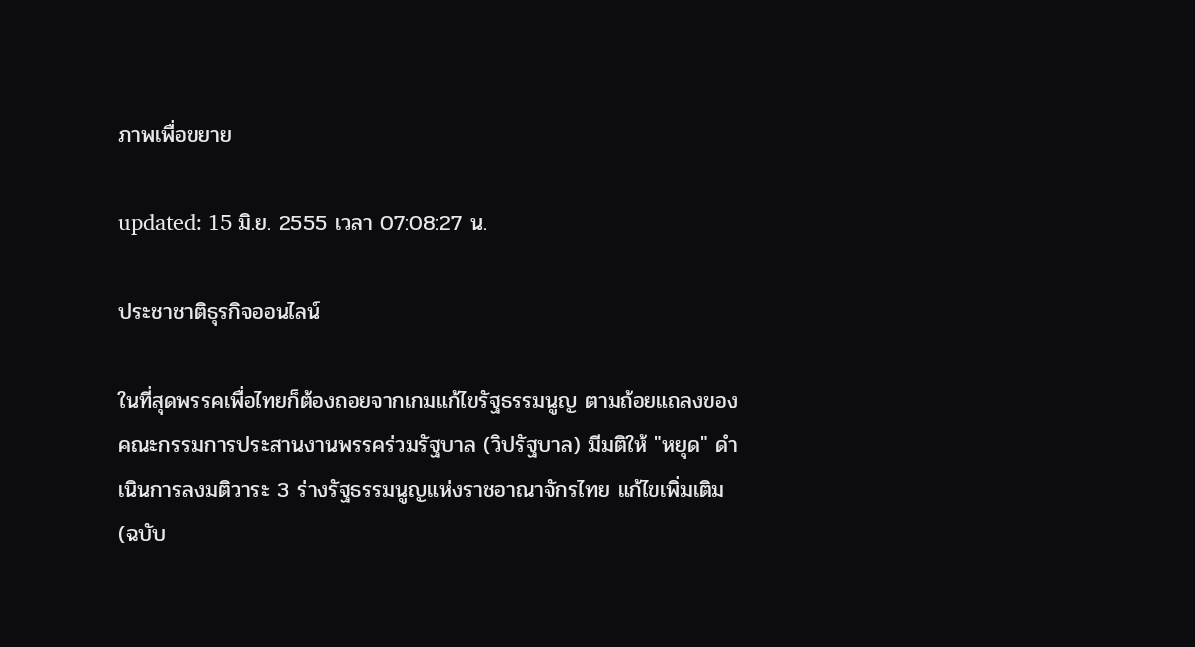ภาพเพื่อขยาย

updated: 15 มิ.ย. 2555 เวลา 07:08:27 น.

ประชาชาติธุรกิจออนไลน์

ในที่สุดพรรคเพื่อไทยก็ต้องถอยจากเกมแก้ไขรัฐธรรมนูญ ตามถ้อยแถลงของคณะกรรมการประสานงานพรรคร่วมรัฐบาล (วิปรัฐบาล) มีมติให้ "หยุด" ดำเนินการลงมติวาระ 3 ร่างรัฐธรรมนูญแห่งราชอาณาจักรไทย แก้ไขเพิ่มเติม (ฉบับ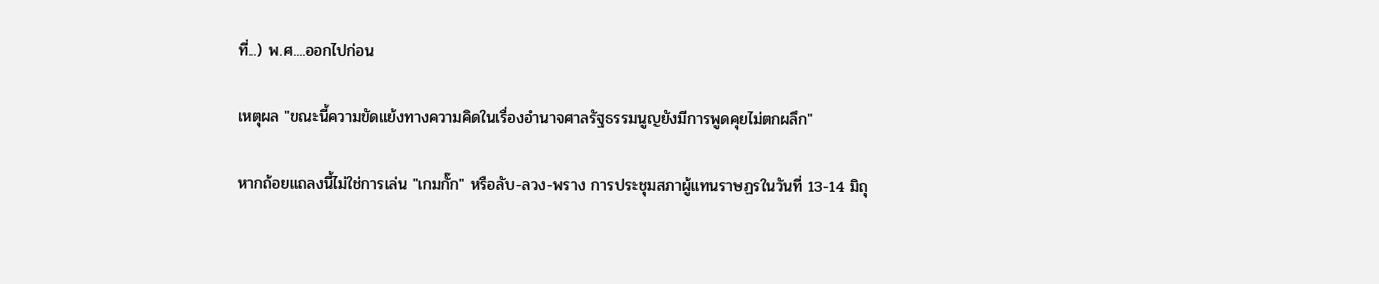ที่...) พ.ศ....ออกไปก่อน

เหตุผล "ขณะนี้ความขัดแย้งทางความคิดในเรื่องอำนาจศาลรัฐธรรมนูญยังมีการพูดคุยไม่ตกผลึก"

หากถ้อยแถลงนี้ไม่ใช่การเล่น "เกมกั๊ก" หรือลับ-ลวง-พราง การประชุมสภาผู้แทนราษฏรในวันที่ 13-14 มิถุ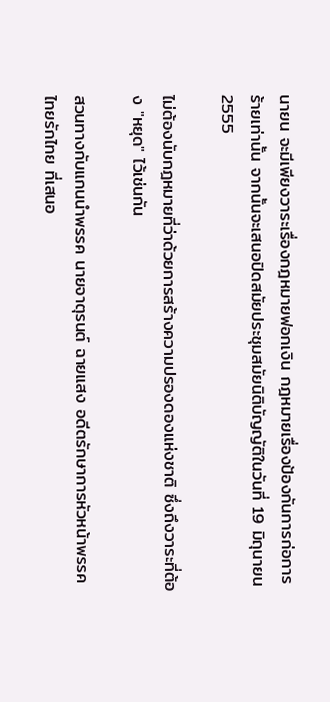นายน จะมีเพียงวาระเรื่องกฎหมายฟอกเงิน กฎหมายเรื่องป้องกันการก่อการร้ายเท่านั้น จากนั้นจะเสนอปิดสมัยประชุมสมัยนิติบัญญัติในวันที่ 19 มิถุนายน 2555

ไม่ต้องนับกฎหมายที่ว่าด้วยการสร้างความปรองดองแห่งชาติ ซึ่งถึงวาระที่ต้อง "หยุด" ไว้เช่นกัน

สวนทางกับแกนนำพรรค นายจาตุรนต์ ฉายแสง อดีตรักษาการหัวหน้าพรรคไทยรักไทย ที่เสนอ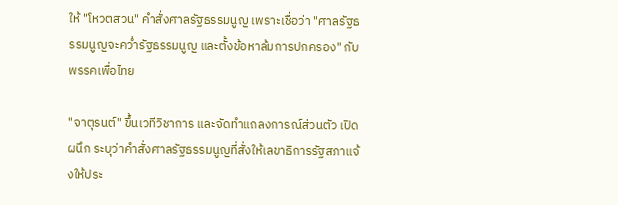ให้ "โหวตสวน" คำสั่งศาลรัฐธรรมนูญ เพราะเชื่อว่า "ศาลรัฐธรรมนูญจะคว่ำรัฐธรรมนูญ และตั้งข้อหาล้มการปกครอง" กับพรรคเพื่อไทย

"จาตุรนต์" ขึ้นเวทีวิชาการ และจัดทำแถลงการณ์ส่วนตัว เปิดผนึก ระบุว่าคำสั่งศาลรัฐธรรมนูญที่สั่งให้เลขาธิการรัฐสภาแจ้งให้ประ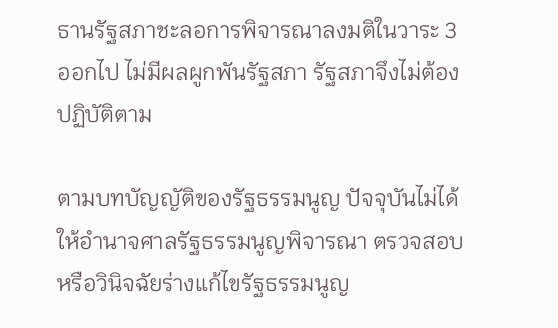ธานรัฐสภาชะลอการพิจารณาลงมติในวาระ 3 ออกไป ไม่มีผลผูกพันรัฐสภา รัฐสภาจึงไม่ต้องปฏิบัติตาม

ตามบทบัญญัติของรัฐธรรมนูญ ปัจจุบันไม่ได้ให้อำนาจศาลรัฐธรรมนูญพิจารณา ตรวจสอบหรือวินิจฉัยร่างแก้ไขรัฐธรรมนูญ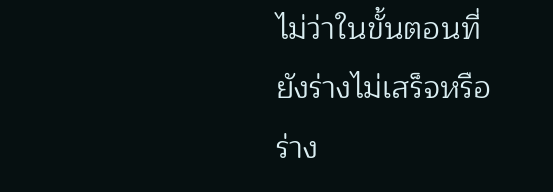ไม่ว่าในขั้นตอนที่ยังร่างไม่เสร็จหรือร่าง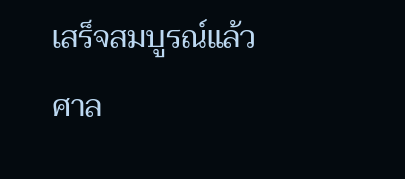เสร็จสมบูรณ์แล้ว ศาล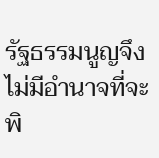รัฐธรรมนูญจึงไม่มีอำนาจที่จะพิ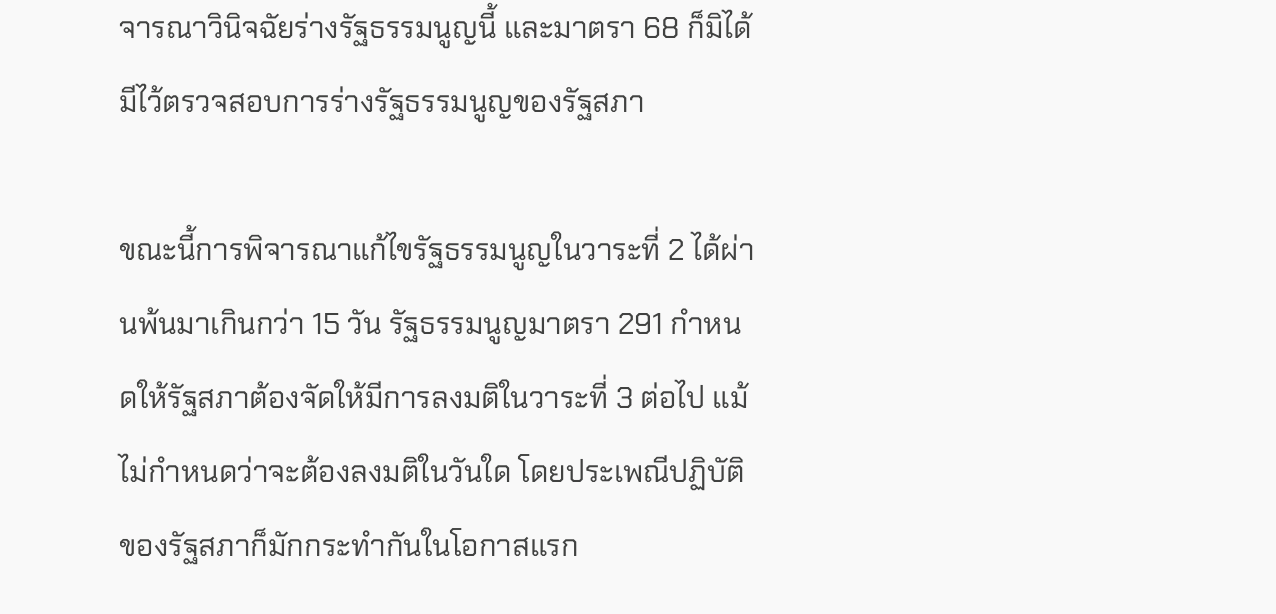จารณาวินิจฉัยร่างรัฐธรรมนูญนี้ และมาตรา 68 ก็มิได้มีไว้ตรวจสอบการร่างรัฐธรรมนูญของรัฐสภา

ขณะนี้การพิจารณาแก้ไขรัฐธรรมนูญในวาระที่ 2 ได้ผ่านพ้นมาเกินกว่า 15 วัน รัฐธรรมนูญมาตรา 291 กำหนดให้รัฐสภาต้องจัดให้มีการลงมติในวาระที่ 3 ต่อไป แม้ไม่กำหนดว่าจะต้องลงมติในวันใด โดยประเพณีปฏิบัติของรัฐสภาก็มักกระทำกันในโอกาสแรก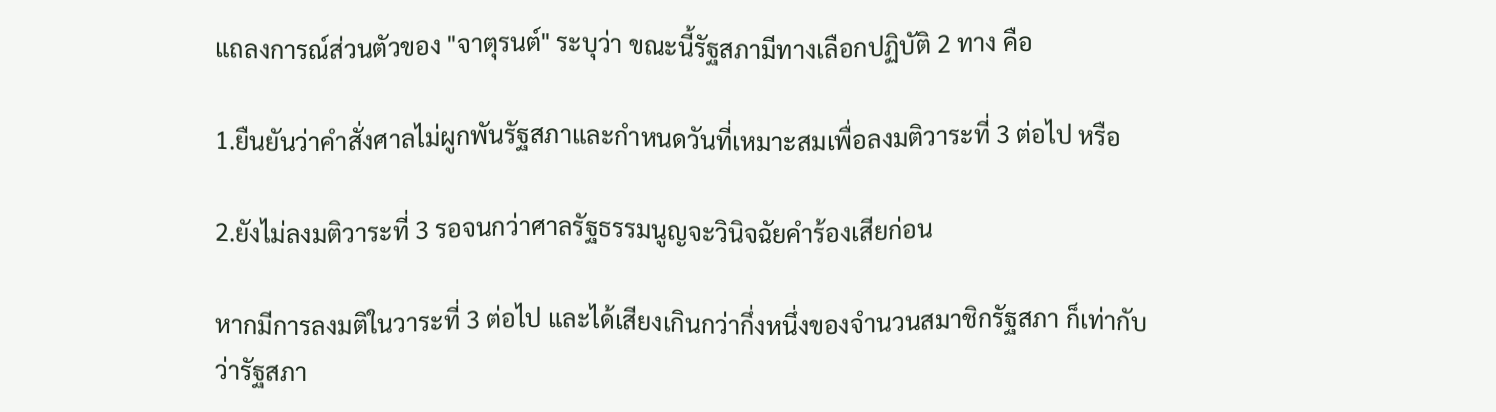แถลงการณ์ส่วนตัวของ "จาตุรนต์" ระบุว่า ขณะนี้รัฐสภามีทางเลือกปฏิบัติ 2 ทาง คือ

1.ยืนยันว่าคำสั่งศาลไม่ผูกพันรัฐสภาและกำหนดวันที่เหมาะสมเพื่อลงมติวาระที่ 3 ต่อไป หรือ

2.ยังไม่ลงมติวาระที่ 3 รอจนกว่าศาลรัฐธรรมนูญจะวินิจฉัยคำร้องเสียก่อน

หากมีการลงมติในวาระที่ 3 ต่อไป และได้เสียงเกินกว่ากึ่งหนึ่งของจำนวนสมาชิกรัฐสภา ก็เท่ากับว่ารัฐสภา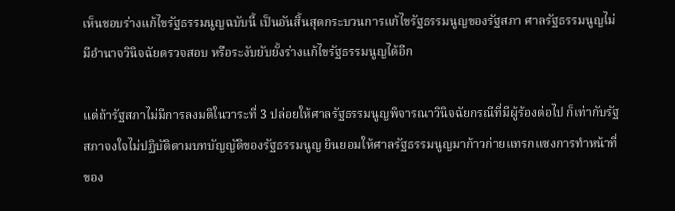เห็นชอบร่างแก้ไขรัฐธรรมนูญฉบับนี้ เป็นอันสิ้นสุดกระบวนการแก้ไขรัฐธรรมนูญของรัฐสภา ศาลรัฐธรรมนูญไม่มีอำนาจวินิจฉัยตรวจสอบ หรือระงับยับยั้งร่างแก้ไขรัฐธรรมนูญได้อีก

แต่ถ้ารัฐสภาไม่มีการลงมติในวาระที่ 3 ปล่อยให้ศาลรัฐธรรมนูญพิจารณาวินิจฉัยกรณีที่มีผู้ร้องต่อไป ก็เท่ากับรัฐสภาจงใจไม่ปฏิบัติตามบทบัญญัติของรัฐธรรมนูญ ยินยอมให้ศาลรัฐธรรมนูญมาก้าวก่ายแทรกแซงการทำหน้าที่ของ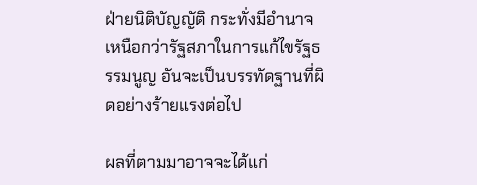ฝ่ายนิติบัญญัติ กระทั่งมีอำนาจเหนือกว่ารัฐสภาในการแก้ไขรัฐธรรมนูญ อันจะเป็นบรรทัดฐานที่ผิดอย่างร้ายแรงต่อไป

ผลที่ตามมาอาจจะได้แก่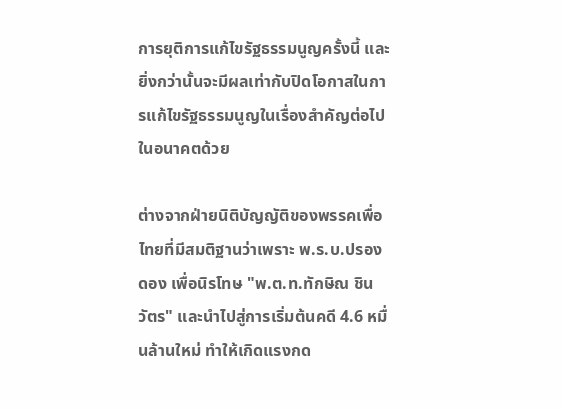การยุติการแก้ไขรัฐธรรมนูญครั้งนี้ และยิ่งกว่านั้นจะมีผลเท่ากับปิดโอกาสในการแก้ไขรัฐธรรมนูญในเรื่องสำคัญต่อไปในอนาคตด้วย

ต่างจากฝ่ายนิติบัญญัติของพรรคเพื่อไทยที่มีสมติฐานว่าเพราะ พ.ร.บ.ปรองดอง เพื่อนิรโทษ "พ.ต.ท.ทักษิณ ชินวัตร" และนำไปสู่การเริ่มต้นคดี 4.6 หมื่นล้านใหม่ ทำให้เกิดแรงกด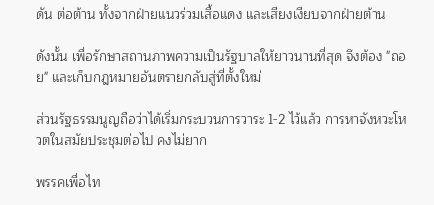ดัน ต่อต้าน ทั้งจากฝ่ายแนวร่วมเสื้อแดง และเสียงเงียบจากฝ่ายต้าน

ดังนั้น เพื่อรักษาสถานภาพความเป็นรัฐบาลให้ยาวนานที่สุด จึงต้อง "ถอย" และเก็บกฎหมายอันตรายกลับสู่ที่ตั้งใหม่

ส่วนรัฐธรรมนูญถือว่าได้เริ่มกระบวนการวาระ 1-2 ไว้แล้ว การหาจังหวะโหวตในสมัยประชุมต่อไป คงไม่ยาก

พรรคเพื่อไท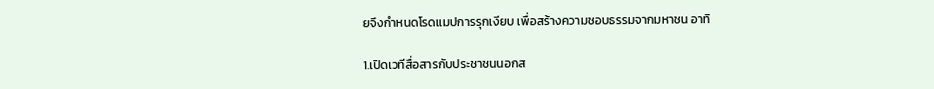ยจึงกำหนดโรดแมปการรุกเงียบ เพื่อสร้างความชอบธรรมจากมหาชน อาทิ

1.เปิดเวทีสื่อสารกับประชาชนนอกส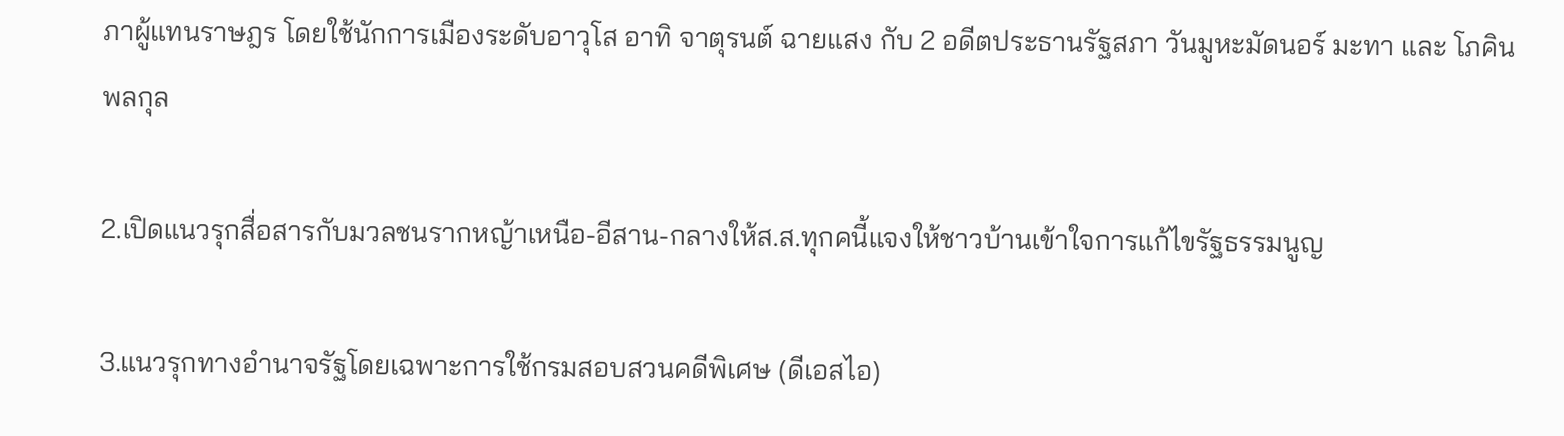ภาผู้แทนราษฎร โดยใช้นักการเมืองระดับอาวุโส อาทิ จาตุรนต์ ฉายแสง กับ 2 อดีตประธานรัฐสภา วันมูหะมัดนอร์ มะทา และ โภคิน พลกุล

2.เปิดแนวรุกสื่อสารกับมวลชนรากหญ้าเหนือ-อีสาน-กลางให้ส.ส.ทุกคนี้แจงให้ชาวบ้านเข้าใจการแก้ไขรัฐธรรมนูญ

3.แนวรุกทางอำนาจรัฐโดยเฉพาะการใช้กรมสอบสวนคดีพิเศษ (ดีเอสไอ)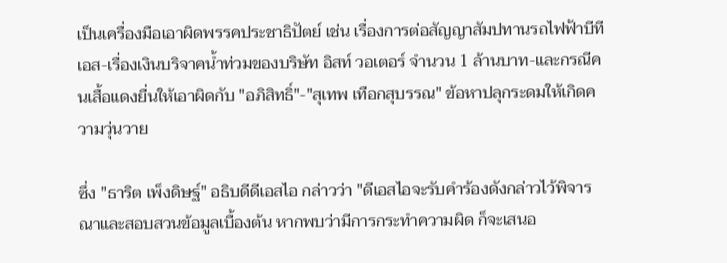เป็นเครื่องมือเอาผิดพรรคประชาธิปัตย์ เช่น เรื่องการต่อสัญญาสัมปทานรถไฟฟ้าบีทีเอส-เรื่องเงินบริจาคน้ำท่วมของบริษัท อิสท์ วอเตอร์ จำนวน 1 ล้านบาท-และกรณีคนเสื้อแดงยื่นให้เอาผิดกับ "อภิสิทธิ์"-"สุเทพ เทือกสุบรรณ" ข้อหาปลุกระดมให้เกิดความวุ่นวาย

ซึ่ง "ธาริต เพ็งดิษฐ์" อธิบดีดีเอสไอ กล่าวว่า "ดีเอสไอจะรับคำร้องดังกล่าวไว้พิจารณาและสอบสวนข้อมูลเบื้องต้น หากพบว่ามีการกระทำความผิด ก็จะเสนอ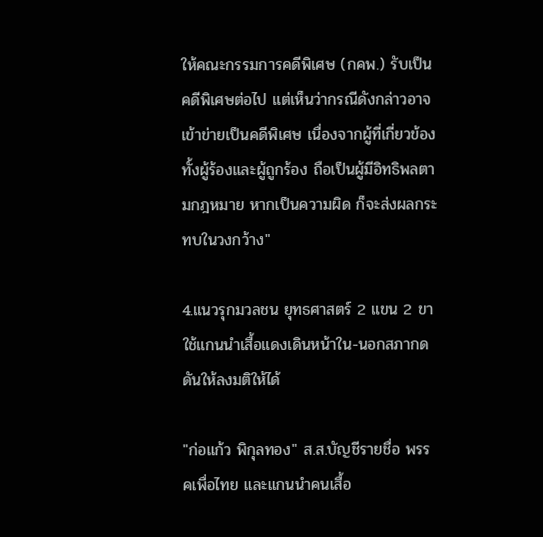ให้คณะกรรมการคดีพิเศษ (กคพ.) รับเป็นคดีพิเศษต่อไป แต่เห็นว่ากรณีดังกล่าวอาจเข้าข่ายเป็นคดีพิเศษ เนื่องจากผู้ที่เกี่ยวข้องทั้งผู้ร้องและผู้ถูกร้อง ถือเป็นผู้มีอิทธิพลตามกฎหมาย หากเป็นความผิด ก็จะส่งผลกระทบในวงกว้าง"

4.แนวรุกมวลชน ยุทธศาสตร์ 2 แขน 2 ขา ใช้แกนนำเสื้อแดงเดินหน้าใน-นอกสภากดดันให้ลงมติให้ได้

"ก่อแก้ว พิกุลทอง" ส.ส.บัญชีรายชื่อ พรรคเพื่อไทย และแกนนำคนเสื้อ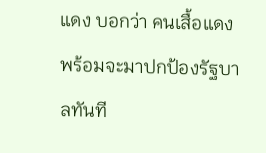แดง บอกว่า คนเสื้อแดงพร้อมจะมาปกป้องรัฐบาลทันที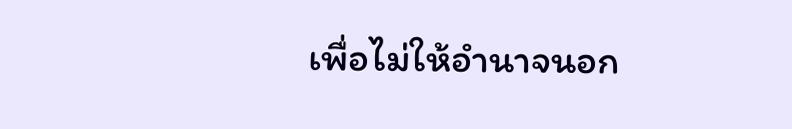เพื่อไม่ให้อำนาจนอก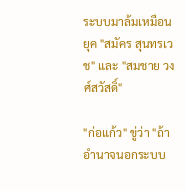ระบบมาล้มเหมือนยุค "สมัคร สุนทรเวช" และ "สมชาย วงศ์สวัสดิ์"

"ก่อแก้ว" ขู่ว่า "ถ้าอำนาจนอกระบบ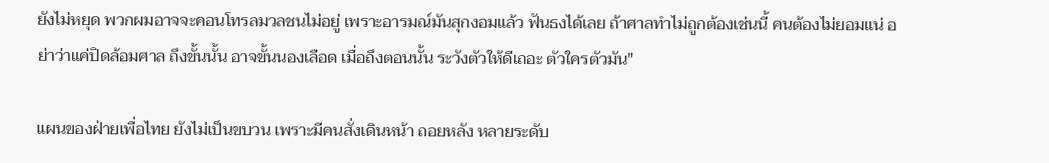ยังไม่หยุด พวกผมอาจจะคอนโทรลมวลชนไม่อยู่ เพราะอารมณ์มันสุกงอมแล้ว ฟันธงได้เลย ถ้าศาลทำไม่ถูกต้องเช่นนี้ คนต้องไม่ยอมแน่ อย่าว่าแค่ปิดล้อมศาล ถึงขั้นนั้น อาจขั้นนองเลือด เมื่อถึงตอนนั้น ระวังตัวให้ดีเถอะ ตัวใครตัวมัน"

แผนของฝ่ายเพื่อไทย ยังไม่เป็นขบวน เพราะมีคนสั่งเดินหน้า ถอยหลัง หลายระดับ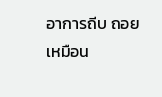อาการถีบ ถอย เหมือน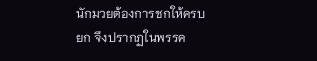นักมวยต้องการชกให้ครบยก จึงปรากฏในพรรค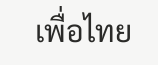เพื่อไทย